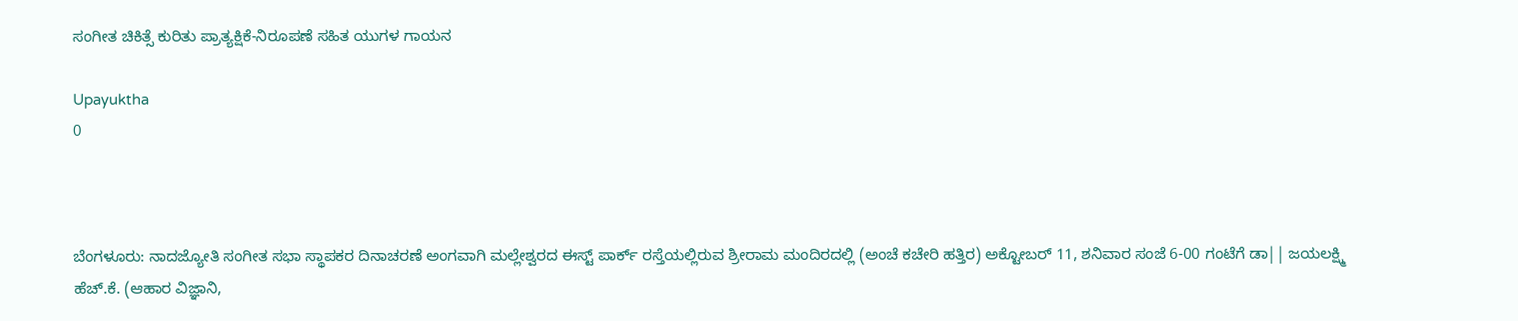ಸಂಗೀತ ಚಿಕಿತ್ಸೆ ಕುರಿತು ಪ್ರಾತ್ಯಕ್ಷಿಕೆ-ನಿರೂಪಣೆ ಸಹಿತ ಯುಗಳ ಗಾಯನ

Upayuktha
0



ಬೆಂಗಳೂರು: ನಾದಜ್ಯೋತಿ ಸಂಗೀತ ಸಭಾ ಸ್ಥಾಪಕರ ದಿನಾಚರಣೆ ಅಂಗವಾಗಿ ಮಲ್ಲೇಶ್ವರದ ಈಸ್ಟ್ ಪಾರ್ಕ್ ರಸ್ತೆಯಲ್ಲಿರುವ ಶ್ರೀರಾಮ ಮಂದಿರದಲ್ಲಿ (ಅಂಚೆ ಕಚೇರಿ ಹತ್ತಿರ) ಅಕ್ಟೋಬರ್ 11, ಶನಿವಾರ ಸಂಜೆ 6-00 ಗಂಟೆಗೆ ಡಾ|| ಜಯಲಕ್ಷ್ಮಿ ಹೆಚ್.ಕೆ. (ಆಹಾರ ವಿಜ್ಞಾನಿ,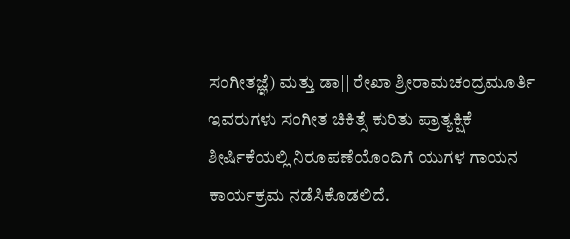ಸಂಗೀತಜ್ಞೆ) ಮತ್ತು ಡಾ|| ರೇಖಾ ಶ್ರೀರಾಮಚಂದ್ರಮೂರ್ತಿ ಇವರುಗಳು ಸಂಗೀತ ಚಿಕಿತ್ಸೆ ಕುರಿತು ಪ್ರಾತ್ಯಕ್ಷಿಕೆ ಶೀರ್ಷಿಕೆಯಲ್ಲಿ ನಿರೂಪಣೆಯೊಂದಿಗೆ ಯುಗಳ ಗಾಯನ ಕಾರ್ಯಕ್ರಮ ನಡೆಸಿಕೊಡಲಿದೆ.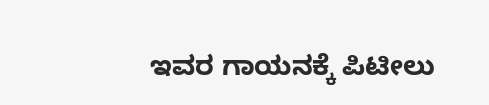ಇವರ ಗಾಯನಕ್ಕೆ ಪಿಟೀಲು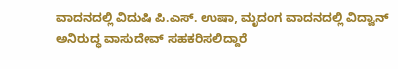ವಾದನದಲ್ಲಿ ವಿದುಷಿ ಪಿ.ಎಸ್. ಉಷಾ, ಮೃದಂಗ ವಾದನದಲ್ಲಿ ವಿದ್ವಾನ್ ಅನಿರುದ್ಧ ವಾಸುದೇವ್ ಸಹಕರಿಸಲಿದ್ದಾರೆ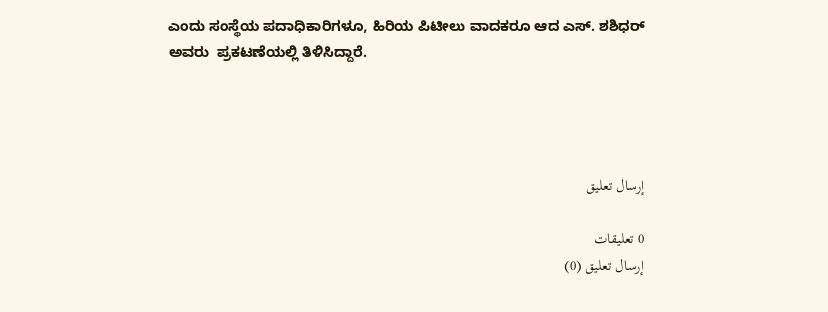ಎಂದು ಸಂಸ್ಥೆಯ ಪದಾಧಿಕಾರಿಗಳೂ, ಹಿರಿಯ ಪಿಟೀಲು ವಾದಕರೂ ಆದ ಎಸ್. ಶಶಿಧರ್ ಅವರು  ಪ್ರಕಟಣೆಯಲ್ಲಿ ತಿಳಿಸಿದ್ದಾರೆ.




إرسال تعليق

0 تعليقات
إرسال تعليق (0)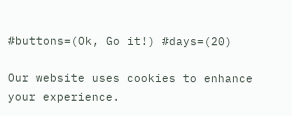#buttons=(Ok, Go it!) #days=(20)

Our website uses cookies to enhance your experience.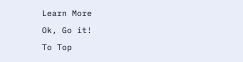Learn More
Ok, Go it!
To Top